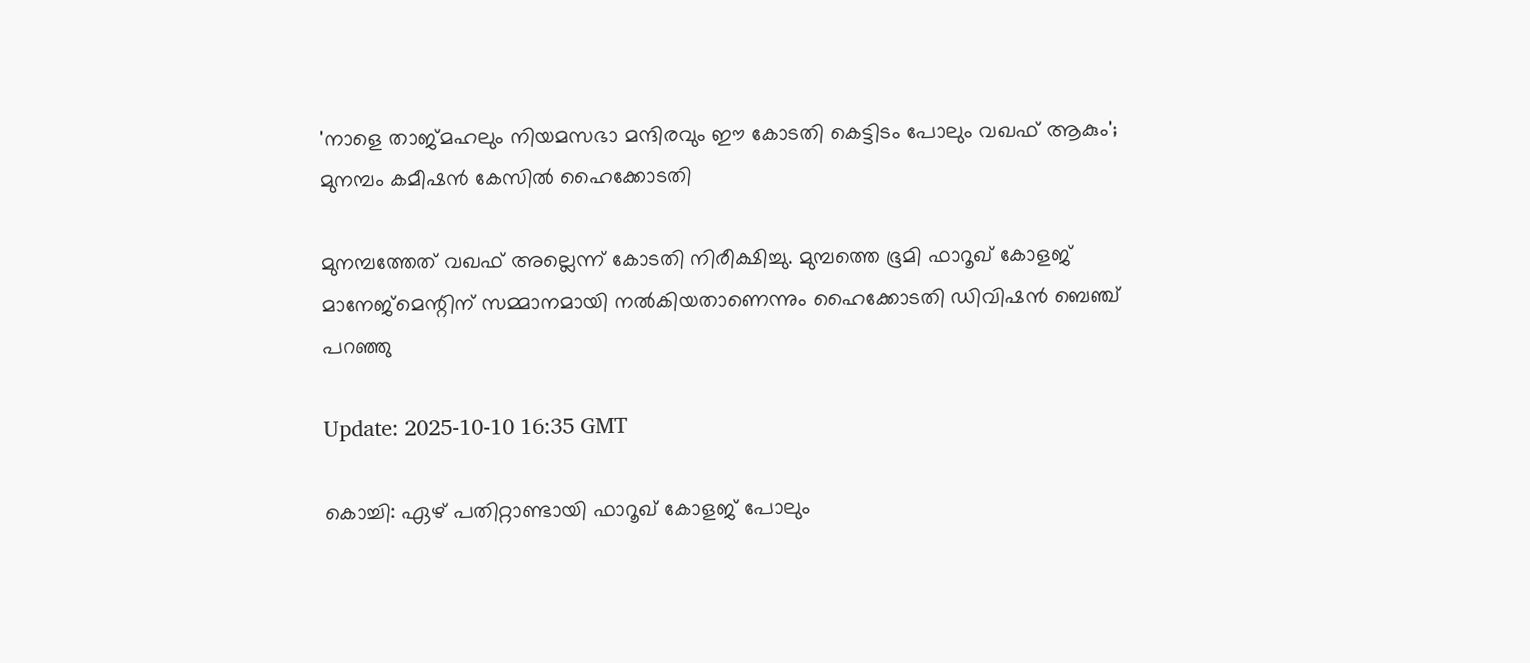'നാളെ താജ്മഹലും നിയമസഭാ മന്ദിരവും ഈ കോടതി കെട്ടിടം പോലും വഖഫ് ആകും'; മുനമ്പം കമീഷൻ കേസിൽ ഹൈക്കോടതി

മുനമ്പത്തേത് വഖഫ് അല്ലെന്ന് കോടതി നിരീക്ഷിച്ചു. മുമ്പത്തെ ഭൂമി ഫാറൂഖ് കോളജ് മാനേജ്മെന്റിന് സമ്മാനമായി നൽകിയതാണെന്നും ഹൈക്കോടതി ഡിവിഷൻ ബെഞ്ച് പറഞ്ഞു

Update: 2025-10-10 16:35 GMT

കൊച്ചി: ഏഴ് പതിറ്റാണ്ടായി ഫാറൂഖ് കോളജ് പോലും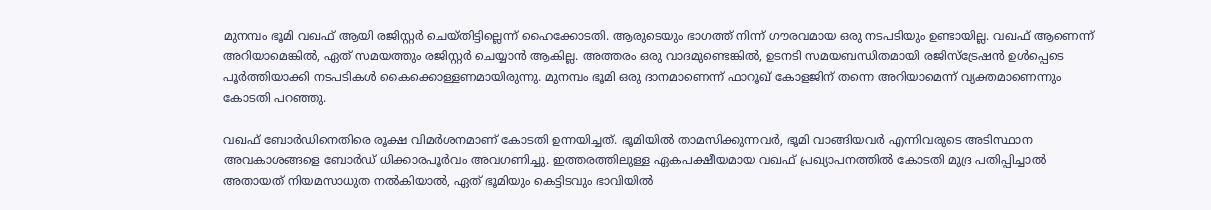മുനമ്പം ഭൂമി വഖഫ് ആയി രജിസ്റ്റർ ചെയ്തിട്ടില്ലെന്ന് ഹൈക്കോടതി. ആരുടെയും ഭാഗത്ത് നിന്ന് ഗൗരവമായ ഒരു നടപടിയും ഉണ്ടായില്ല. വഖഫ് ആണെന്ന് അറിയാമെങ്കിൽ, ഏത് സമയത്തും രജിസ്റ്റർ ചെയ്യാൻ ആകില്ല. അത്തരം ഒരു വാദമുണ്ടെങ്കിൽ, ഉടനടി സമയബന്ധിതമായി രജിസ്ട്രേഷൻ ഉൾപ്പെടെ പൂർത്തിയാക്കി നടപടികൾ കൈക്കൊള്ളണമായിരുന്നു. മുനമ്പം ഭൂമി ഒരു ദാനമാണെന്ന് ഫാറൂഖ് കോളജിന് തന്നെ അറിയാമെന്ന് വ്യക്തമാണെന്നും കോടതി പറഞ്ഞു.

വഖഫ് ബോർഡിനെതിരെ രൂക്ഷ വിമർശനമാണ് കോടതി ഉന്നയിച്ചത്. ഭൂമിയിൽ താമസിക്കുന്നവർ, ഭൂമി വാങ്ങിയവർ എന്നിവരുടെ അടിസ്ഥാന അവകാശങ്ങളെ ബോർഡ് ധിക്കാരപൂർവം അവഗണിച്ചു. ഇത്തരത്തിലുള്ള ഏകപക്ഷീയമായ വഖഫ് പ്രഖ്യാപനത്തിൽ കോടതി മുദ്ര പതിപ്പിച്ചാൽ അതായത് നിയമസാധുത നൽകിയാൽ, ഏത് ഭൂമിയും കെട്ടിടവും ഭാവിയിൽ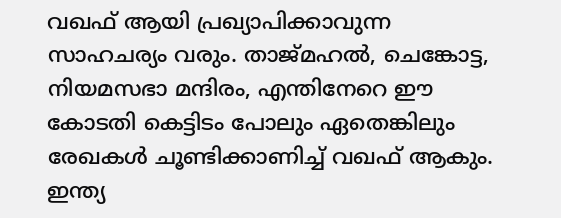വഖഫ് ആയി പ്രഖ്യാപിക്കാവുന്ന സാഹചര്യം വരും. താജ്മഹൽ, ചെങ്കോട്ട, നിയമസഭാ മന്ദിരം, എന്തിനേറെ ഈ കോടതി കെട്ടിടം പോലും ഏതെങ്കിലും രേഖകൾ ചൂണ്ടിക്കാണിച്ച് വഖഫ് ആകും. ഇന്ത്യ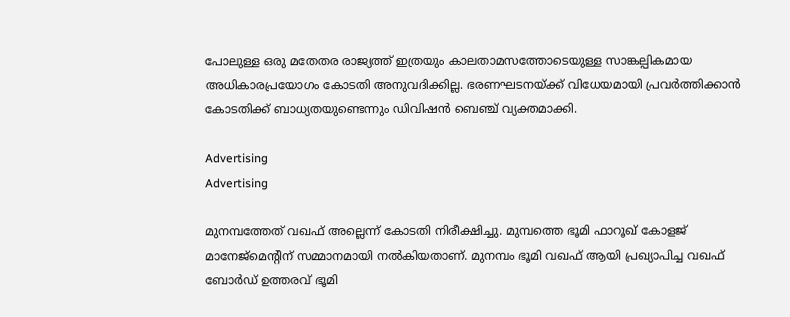പോലുള്ള ഒരു മതേതര രാജ്യത്ത് ഇത്രയും കാലതാമസത്തോടെയുള്ള സാങ്കല്പികമായ അധികാരപ്രയോഗം കോടതി അനുവദിക്കില്ല. ഭരണഘടനയ്ക്ക് വിധേയമായി പ്രവർത്തിക്കാൻ കോടതിക്ക് ബാധ്യതയുണ്ടെന്നും ഡിവിഷൻ ബെഞ്ച് വ്യക്തമാക്കി.

Advertising
Advertising

മുനമ്പത്തേത് വഖഫ് അല്ലെന്ന് കോടതി നിരീക്ഷിച്ചു. മുമ്പത്തെ ഭൂമി ഫാറൂഖ് കോളജ് മാനേജ്മെന്റിന് സമ്മാനമായി നൽകിയതാണ്. മുനമ്പം ഭൂമി വഖഫ് ആയി പ്രഖ്യാപിച്ച വഖഫ് ബോർഡ് ഉത്തരവ് ഭൂമി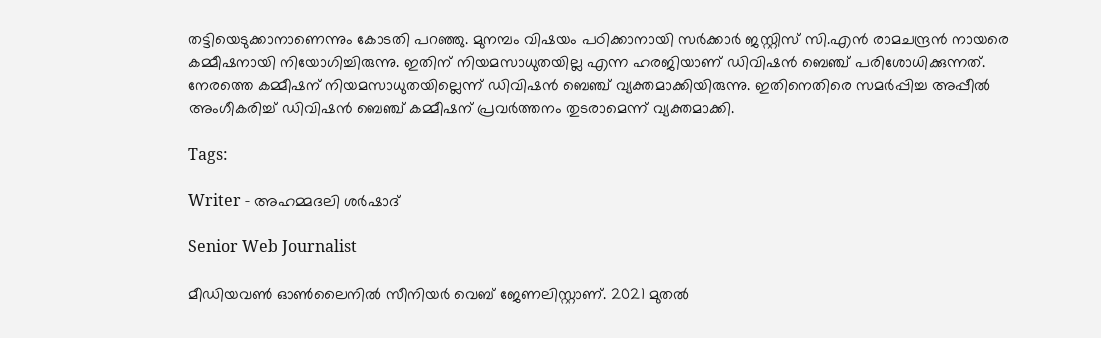തട്ടിയെടുക്കാനാണെന്നും കോടതി പറഞ്ഞു. മുനമ്പം വിഷയം പഠിക്കാനായി സർക്കാർ ജസ്റ്റിസ് സി.എൻ രാമചന്ദ്രൻ നായരെ കമ്മീഷനായി നിയോഗിച്ചിരുന്നു. ഇതിന് നിയമസാധുതയില്ല എന്ന ഹരജിയാണ് ഡിവിഷൻ ബെഞ്ച് പരിശോധിക്കുന്നത്. നേരത്തെ കമ്മീഷന് നിയമസാധുതയില്ലെന്ന് ഡിവിഷൻ ബെഞ്ച് വ്യക്തമാക്കിയിരുന്നു. ഇതിനെതിരെ സമർപ്പിച്ച അപ്പീൽ അംഗീകരിച്ച് ഡിവിഷൻ ബെഞ്ച് കമ്മീഷന് പ്രവർത്തനം തുടരാമെന്ന് വ്യക്തമാക്കി.

Tags:

Writer - അഹമ്മദലി ശര്‍ഷാദ്

Senior Web Journalist

മീഡിയവൺ ഓൺലൈനിൽ സീനിയർ വെബ് ജേണലിസ്റ്റാണ്. 2021 മുതൽ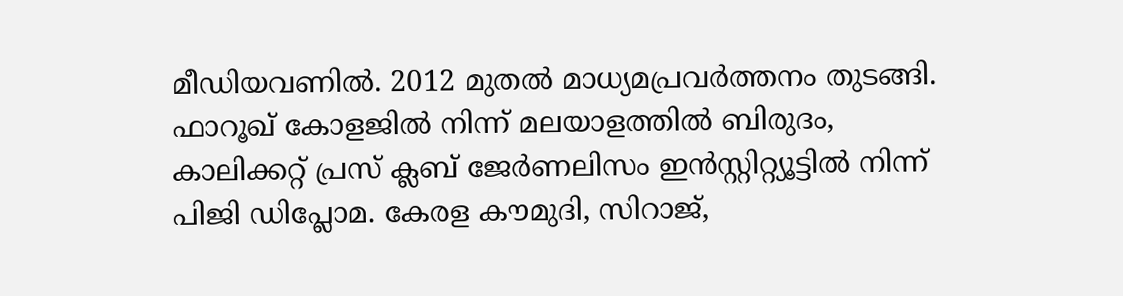മീഡിയവണിൽ. 2012 മുതൽ മാധ്യമപ്രവർത്തനം തുടങ്ങി. ഫാറൂഖ് കോളജിൽ നിന്ന് മലയാളത്തിൽ ബിരുദം, കാലിക്കറ്റ് പ്രസ് ക്ലബ് ജേർണലിസം ഇൻസ്റ്റിറ്റ്യൂട്ടിൽ നിന്ന് പിജി ഡിപ്ലോമ. കേരള കൗമുദി, സിറാജ്,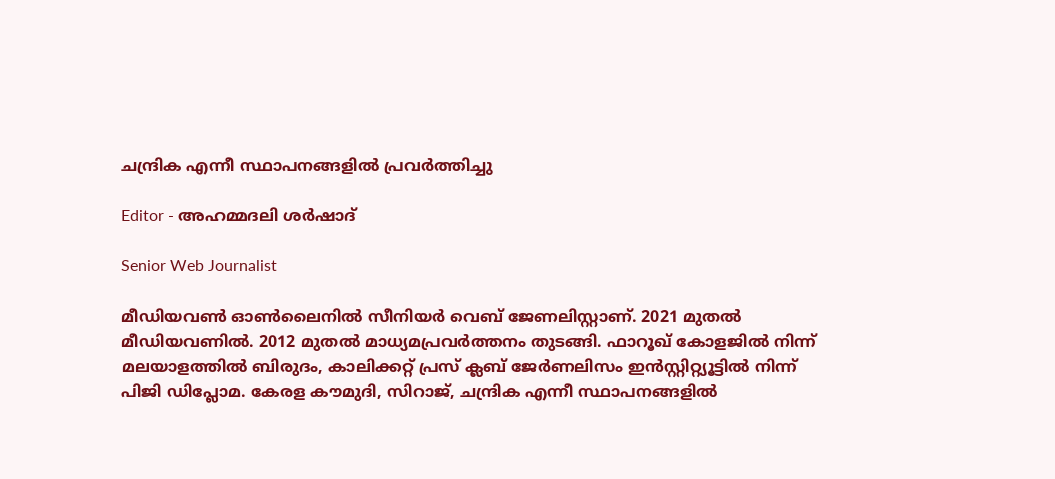ചന്ദ്രിക എന്നീ സ്ഥാപനങ്ങളിൽ പ്രവർത്തിച്ചു

Editor - അഹമ്മദലി ശര്‍ഷാദ്

Senior Web Journalist

മീഡിയവൺ ഓൺലൈനിൽ സീനിയർ വെബ് ജേണലിസ്റ്റാണ്. 2021 മുതൽ മീഡിയവണിൽ. 2012 മുതൽ മാധ്യമപ്രവർത്തനം തുടങ്ങി. ഫാറൂഖ് കോളജിൽ നിന്ന് മലയാളത്തിൽ ബിരുദം, കാലിക്കറ്റ് പ്രസ് ക്ലബ് ജേർണലിസം ഇൻസ്റ്റിറ്റ്യൂട്ടിൽ നിന്ന് പിജി ഡിപ്ലോമ. കേരള കൗമുദി, സിറാജ്, ചന്ദ്രിക എന്നീ സ്ഥാപനങ്ങളിൽ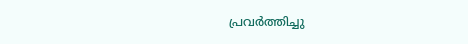പ്രവർത്തിച്ചു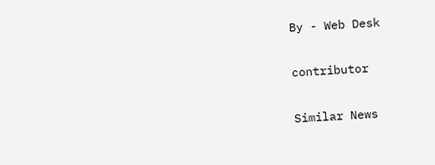By - Web Desk

contributor

Similar News